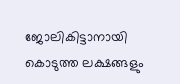ജോലികിട്ടാനായി കൊടുത്ത ലക്ഷങ്ങളും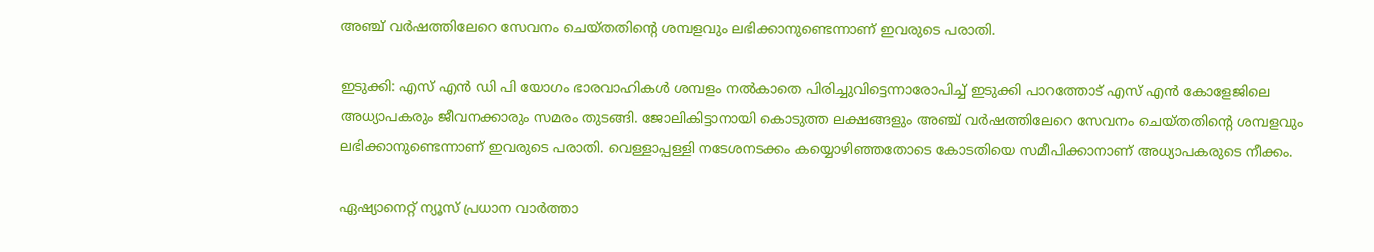അഞ്ച് വര്‍ഷത്തിലേറെ സേവനം ചെയ്‍തതിന്‍റെ ശമ്പളവും ലഭിക്കാനുണ്ടെന്നാണ് ഇവരുടെ പരാതി.

ഇടുക്കി: എസ്‍ എന്‍ ഡി പി യോഗം ഭാരവാഹികള്‍ ശമ്പളം നല്‍കാതെ പിരിച്ചുവിട്ടെന്നാരോപിച്ച് ഇടുക്കി പാറത്തോട് എസ്‍ എന്‍ കോളേജിലെ അധ്യാപകരും ജീവനക്കാരും സമരം തുടങ്ങി. ജോലികിട്ടാനായി കൊടുത്ത ലക്ഷങ്ങളും അഞ്ച് വര്‍ഷത്തിലേറെ സേവനം ചെയ്‍തതിന്‍റെ ശമ്പളവും ലഭിക്കാനുണ്ടെന്നാണ് ഇവരുടെ പരാതി. വെള്ളാപ്പള്ളി നടേശനടക്കം കയ്യൊഴിഞ്ഞതോടെ കോടതിയെ സമീപിക്കാനാണ് അധ്യാപകരുടെ നീക്കം.

ഏഷ്യാനെറ്റ് ന്യൂസ് പ്രധാന വാർത്താ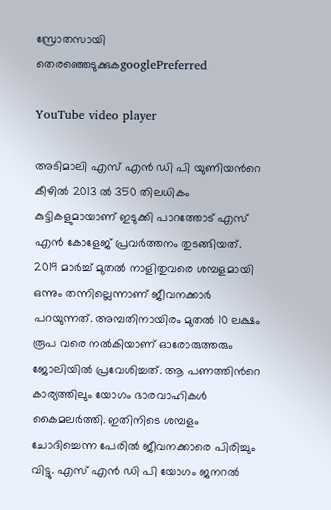സ്രോതസായി തെരഞ്ഞെടുക്കുകgooglePreferred

YouTube video player

അടിമാലി എസ് എൻ ഡി പി യുണിയന്‍റെ കീഴില്‍ 2013 ല്‍ 350 തിലധികം കുട്ടികളുമായാണ് ഇടുക്കി പാറത്തോട് എസ് എന്‍ കോളേജ് പ്രവര്‍ത്തനം തുടങ്ങിയത്. 2019 മാര്‍ച്ച് മുതല്‍ നാളിതുവരെ ശമ്പളമായി ഒന്നും തന്നില്ലെന്നാണ് ജീവനക്കാര്‍ പറയുന്നത്. അമ്പതിനായിരം മുതല്‍ 10 ലക്ഷം രൂപ വരെ നല്‍കിയാണ് ഓരോരുത്തരും ജോലിയില്‍ പ്രവേശിച്ചത്. ആ പണത്തിന്‍റെ കാര്യത്തിലും യോഗം ഭാരവാഹികള്‍ കൈമലര്‍ത്തി. ഇതിനിടെ ശമ്പളം ചോദിച്ചെന്ന പേരില്‍ ജീവനക്കാരെ പിരിച്ചും വിട്ടു. എസ് എന്‍ ഡി പി യോഗം ജനറല്‍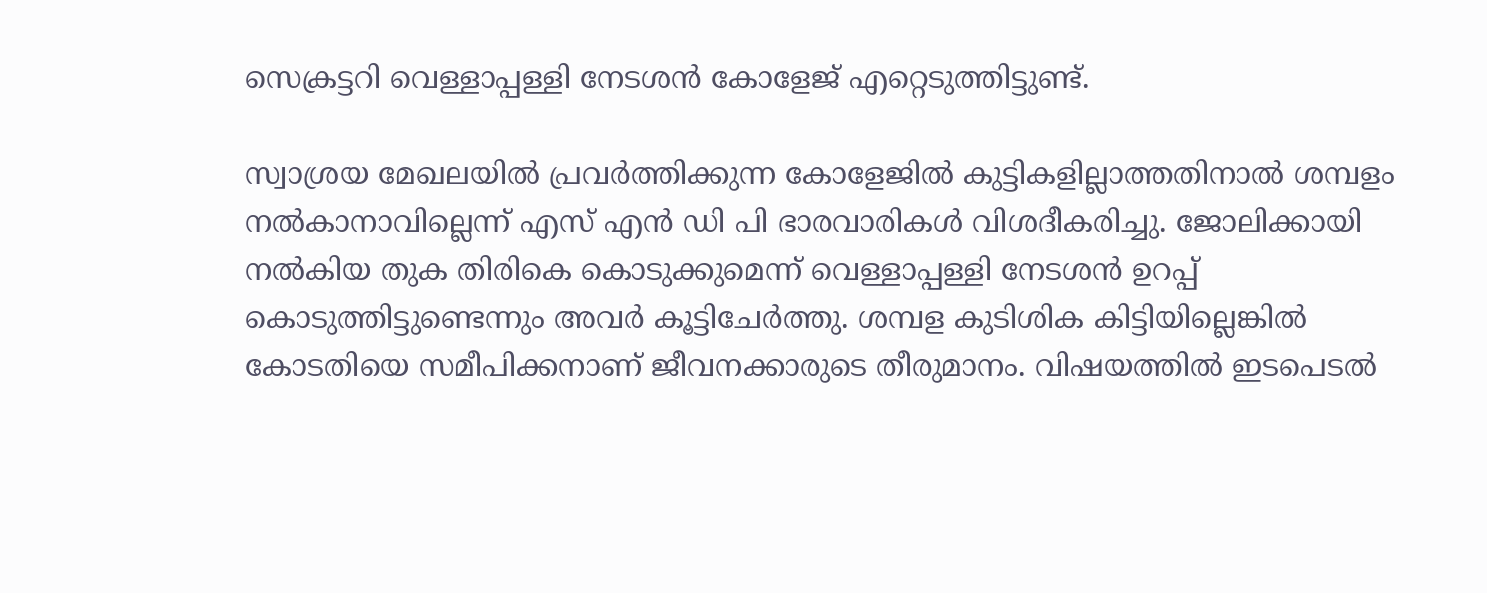സെക്രട്ടറി വെള്ളാപ്പള്ളി നേടശന്‍ കോളേജ് എറ്റെടുത്തിട്ടുണ്ട്.

സ്വാശ്രയ മേഖലയില്‍ പ്രവര്‍ത്തിക്കുന്ന കോളേജില്‍ കുട്ടികളില്ലാത്തതിനാല്‍ ശമ്പളം നല്‍കാനാവില്ലെന്ന് എസ് എന്‍ ഡി പി ഭാരവാരികള്‍ വിശദീകരിച്ചു. ജോലിക്കായി നല്‍കിയ തുക തിരികെ കൊടുക്കുമെന്ന് വെള്ളാപ്പള്ളി നേടശന്‍ ഉറപ്പ് കൊടുത്തിട്ടുണ്ടെന്നും അവര്‍ കൂട്ടിചേര്‍ത്തു. ശമ്പള കുടിശിക കിട്ടിയില്ലെങ്കില്‍ കോടതിയെ സമീപിക്കനാണ് ജീവനക്കാരുടെ തീരുമാനം. വിഷയത്തില്‍ ഇടപെടല്‍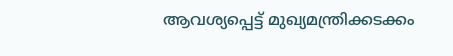ആവശ്യപ്പെട്ട് മുഖ്യമന്ത്രിക്കടക്കം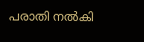പരാതി നല്‍കി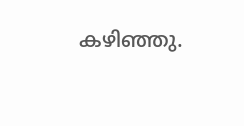കഴിഞ്ഞു.